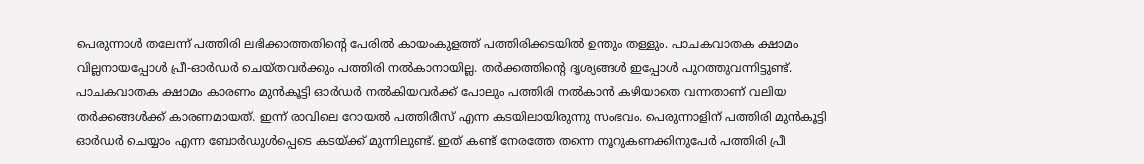പെരുന്നാൾ തലേന്ന് പത്തിരി ലഭിക്കാത്തതിന്റെ പേരിൽ കായംകുളത്ത് പത്തിരിക്കടയിൽ ഉന്തും തള്ളും. പാചകവാതക ക്ഷാമം വില്ലനായപ്പോൾ പ്രീ-ഓർഡർ ചെയ്തവർക്കും പത്തിരി നൽകാനായില്ല. തർക്കത്തിന്റെ ദൃശ്യങ്ങൾ ഇപ്പോൾ പുറത്തുവന്നിട്ടുണ്ട്.
പാചകവാതക ക്ഷാമം കാരണം മുൻകൂട്ടി ഓർഡർ നൽകിയവർക്ക് പോലും പത്തിരി നൽകാൻ കഴിയാതെ വന്നതാണ് വലിയ തർക്കങ്ങൾക്ക് കാരണമായത്. ഇന്ന് രാവിലെ റോയൽ പത്തിരീസ് എന്ന കടയിലായിരുന്നു സംഭവം. പെരുന്നാളിന് പത്തിരി മുൻകൂട്ടി ഓർഡർ ചെയ്യാം എന്ന ബോർഡുൾപ്പെടെ കടയ്ക്ക് മുന്നിലുണ്ട്. ഇത് കണ്ട് നേരത്തേ തന്നെ നൂറുകണക്കിനുപേർ പത്തിരി പ്രീ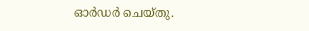ഓർഡർ ചെയ്തു.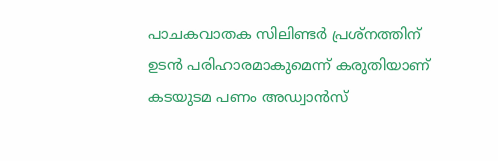പാചകവാതക സിലിണ്ടർ പ്രശ്നത്തിന് ഉടൻ പരിഹാരമാകുമെന്ന് കരുതിയാണ് കടയുടമ പണം അഡ്വാൻസ്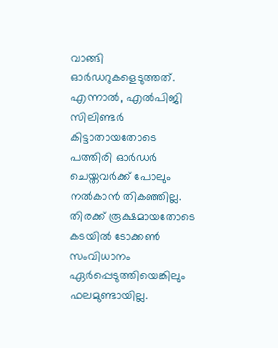വാങ്ങി ഓർഡറുകളെടുത്തത്.
എന്നാൽ, എൽപിജി സിലിണ്ടർ കിട്ടാതായതോടെ പത്തിരി ഓർഡർ ചെയ്തവർക്ക് പോലും നൽകാൻ തികഞ്ഞില്ല. തിരക്ക് രൂക്ഷമായതോടെ കടയിൽ ടോക്കൺ സംവിധാനം ഏർപ്പെടുത്തിയെങ്കിലും ഫലമുണ്ടായില്ല.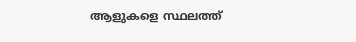ആളുകളെ സ്ഥലത്ത്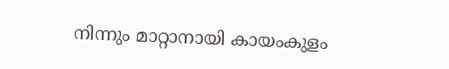നിന്നും മാറ്റാനായി കായംകുളം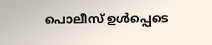പൊലീസ് ഉൾപ്പെടെ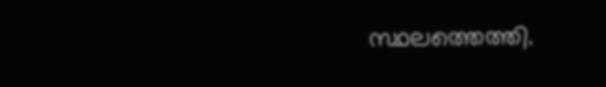സ്ഥലത്തെത്തി.